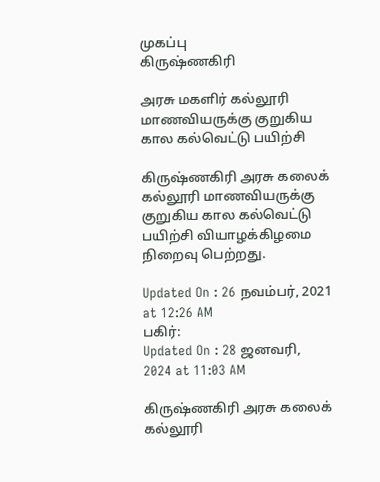முகப்பு
கிருஷ்ணகிரி

அரசு மகளிர் கல்லூரி மாணவியருக்கு குறுகிய கால கல்வெட்டு பயிற்சி

கிருஷ்ணகிரி அரசு கலைக் கல்லூரி மாணவியருக்கு குறுகிய கால கல்வெட்டு பயிற்சி வியாழக்கிழமை நிறைவு பெற்றது.

Updated On : 26 நவம்பர், 2021 at 12:26 AM
பகிர்:
Updated On : 28 ஜனவரி, 2024 at 11:03 AM

கிருஷ்ணகிரி அரசு கலைக் கல்லூரி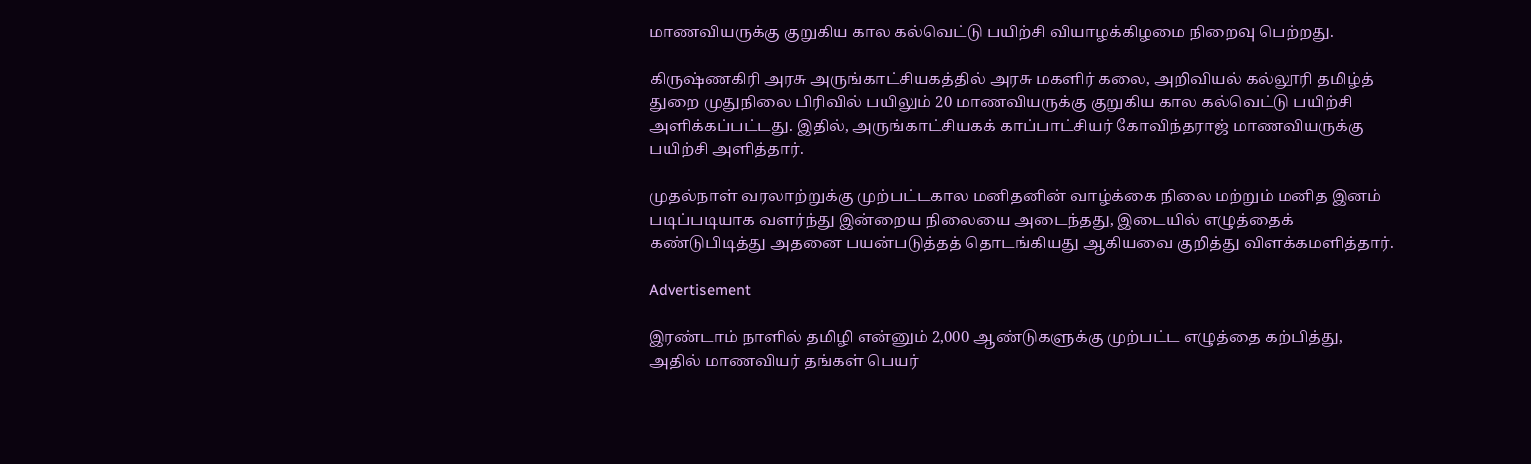மாணவியருக்கு குறுகிய கால கல்வெட்டு பயிற்சி வியாழக்கிழமை நிறைவு பெற்றது.

கிருஷ்ணகிரி அரசு அருங்காட்சியகத்தில் அரசு மகளிர் கலை, அறிவியல் கல்லூரி தமிழ்த் துறை முதுநிலை பிரிவில் பயிலும் 20 மாணவியருக்கு குறுகிய கால கல்வெட்டு பயிற்சி அளிக்கப்பட்டது. இதில், அருங்காட்சியகக் காப்பாட்சியர் கோவிந்தராஜ் மாணவியருக்கு பயிற்சி அளித்தார்.

முதல்நாள் வரலாற்றுக்கு முற்பட்டகால மனிதனின் வாழ்க்கை நிலை மற்றும் மனித இனம் படிப்படியாக வளர்ந்து இன்றைய நிலையை அடைந்தது, இடையில் எழுத்தைக் கண்டுபிடித்து அதனை பயன்படுத்தத் தொடங்கியது ஆகியவை குறித்து விளக்கமளித்தார்.

Advertisement

இரண்டாம் நாளில் தமிழி என்னும் 2,000 ஆண்டுகளுக்கு முற்பட்ட எழுத்தை கற்பித்து, அதில் மாணவியர் தங்கள் பெயர்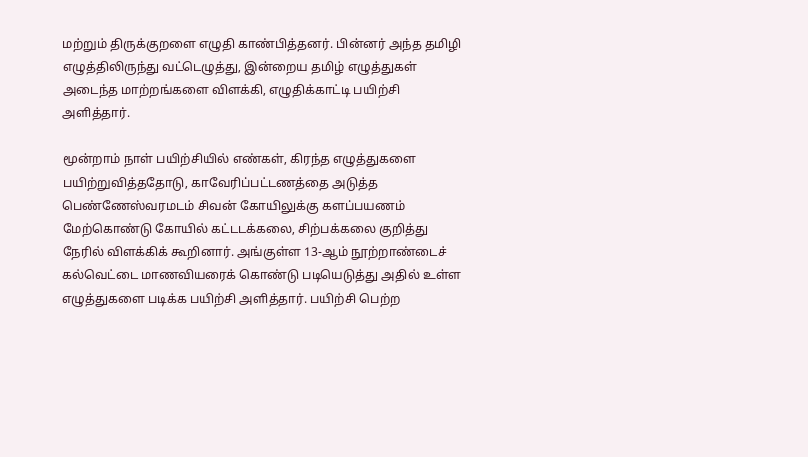மற்றும் திருக்குறளை எழுதி காண்பித்தனர். பின்னர் அந்த தமிழி எழுத்திலிருந்து வட்டெழுத்து, இன்றைய தமிழ் எழுத்துகள் அடைந்த மாற்றங்களை விளக்கி, எழுதிக்காட்டி பயிற்சி அளித்தார்.

மூன்றாம் நாள் பயிற்சியில் எண்கள், கிரந்த எழுத்துகளை பயிற்றுவித்ததோடு, காவேரிப்பட்டணத்தை அடுத்த பெண்ணேஸ்வரமடம் சிவன் கோயிலுக்கு களப்பயணம் மேற்கொண்டு கோயில் கட்டடக்கலை, சிற்பக்கலை குறித்து நேரில் விளக்கிக் கூறினார். அங்குள்ள 13-ஆம் நூற்றாண்டைச் கல்வெட்டை மாணவியரைக் கொண்டு படியெடுத்து அதில் உள்ள எழுத்துகளை படிக்க பயிற்சி அளித்தார். பயிற்சி பெற்ற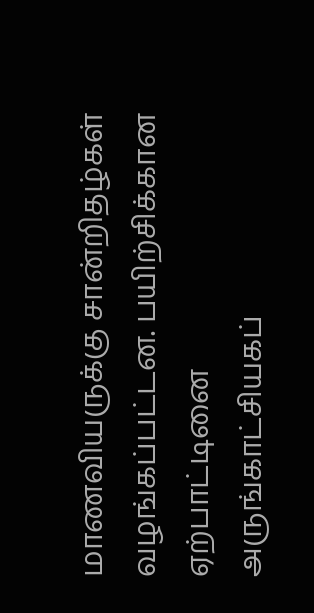மாணவியருக்கு சான்றிதழ்கள் வழங்கப்பட்டன. பயிற்சிக்கான ஏற்பாட்டினை அருங்காட்சியகப்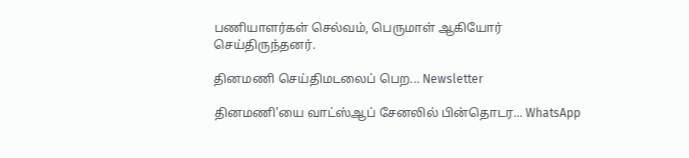பணியாளர்கள் செல்வம், பெருமாள் ஆகியோர் செய்திருந்தனர்.

தினமணி செய்திமடலைப் பெற... Newsletter

தினமணி'யை வாட்ஸ்ஆப் சேனலில் பின்தொடர... WhatsApp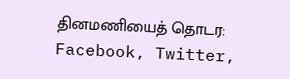தினமணியைத் தொடர: Facebook, Twitter,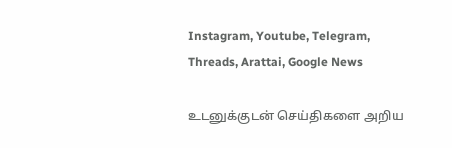Instagram, Youtube, Telegram, Threads, Arattai, Google News

உடனுக்குடன் செய்திகளை அறிய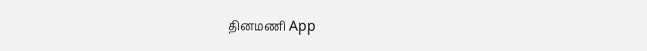தினமணி App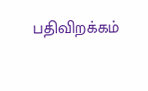பதிவிறக்கம்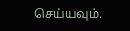செய்யவும்.